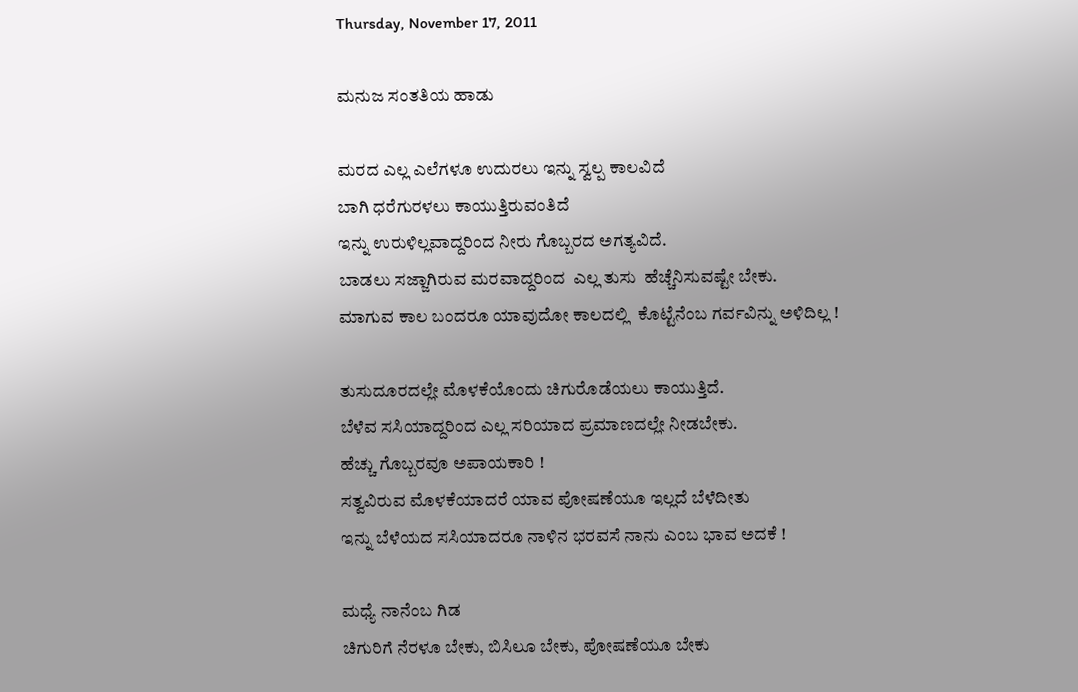Thursday, November 17, 2011

ಮನುಜ ಸಂತತಿಯ ಹಾಡು

ಮರದ ಎಲ್ಲ ಎಲೆಗಳೂ ಉದುರಲು ಇನ್ನು ಸ್ವಲ್ಪ ಕಾಲವಿದೆ
ಬಾಗಿ ಧರೆಗುರಳಲು ಕಾಯುತ್ತಿರುವಂತಿದೆ
ಇನ್ನು ಉರುಳಿಲ್ಲವಾದ್ದರಿಂದ ನೀರು ಗೊಬ್ಬರದ ಅಗತ್ಯವಿದೆ.
ಬಾಡಲು ಸಜ್ಜಾಗಿರುವ ಮರವಾದ್ದರಿಂದ  ಎಲ್ಲ ತುಸು  ಹೆಚ್ಚೆನಿಸುವಷ್ಟೇ ಬೇಕು.
ಮಾಗುವ ಕಾಲ ಬಂದರೂ ಯಾವುದೋ ಕಾಲದಲ್ಲಿ  ಕೊಟ್ಟೆನೆಂಬ ಗರ್ವವಿನ್ನು ಅಳಿದಿಲ್ಲ !

ತುಸುದೂರದಲ್ಲೇ ಮೊಳಕೆಯೊಂದು ಚಿಗುರೊಡೆಯಲು ಕಾಯುತ್ತಿದೆ.
ಬೆಳೆವ ಸಸಿಯಾದ್ದರಿಂದ ಎಲ್ಲ ಸರಿಯಾದ ಪ್ರಮಾಣದಲ್ಲೇ ನೀಡಬೇಕು.
ಹೆಚ್ಚು ಗೊಬ್ಬರವೂ ಅಪಾಯಕಾರಿ !
ಸತ್ವವಿರುವ ಮೊಳಕೆಯಾದರೆ ಯಾವ ಪೋಷಣೆಯೂ ಇಲ್ಲದೆ ಬೆಳೆದೀತು
ಇನ್ನು ಬೆಳೆಯದ ಸಸಿಯಾದರೂ ನಾಳಿನ ಭರವಸೆ ನಾನು ಎಂಬ ಭಾವ ಅದಕೆ !

ಮಧ್ಯೆ ನಾನೆಂಬ ಗಿಡ
ಚಿಗುರಿಗೆ ನೆರಳೂ ಬೇಕು, ಬಿಸಿಲೂ ಬೇಕು, ಪೋಷಣೆಯೂ ಬೇಕು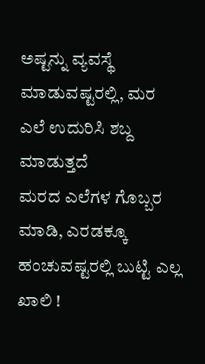ಅಷ್ಟನ್ನು ವ್ಯವಸ್ಥೆ ಮಾಡುವಷ್ಟರಲ್ಲಿ, ಮರ ಎಲೆ ಉದುರಿಸಿ ಶಬ್ದ ಮಾಡುತ್ತದೆ
ಮರದ ಎಲೆಗಳ ಗೊಬ್ಬರ ಮಾಡಿ, ಎರಡಕ್ಕೂ ಹಂಚುವಷ್ಟರಲ್ಲಿ ಬುಟ್ಟಿ ಎಲ್ಲ ಖಾಲಿ !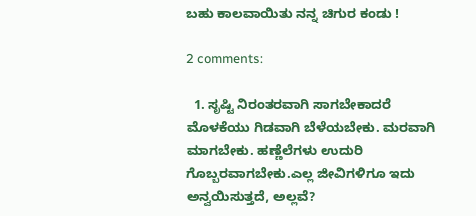ಬಹು ಕಾಲವಾಯಿತು ನನ್ನ ಚಿಗುರ ಕಂಡು !

2 comments:

  1. ಸೃಷ್ಟಿ ನಿರಂತರವಾಗಿ ಸಾಗಬೇಕಾದರೆ ಮೊಳಕೆಯು ಗಿಡವಾಗಿ ಬೆಳೆಯಬೇಕು. ಮರವಾಗಿ ಮಾಗಬೇಕು. ಹಣ್ಣೆಲೆಗಳು ಉದುರಿ ಗೊಬ್ಬರವಾಗಬೇಕು.ಎಲ್ಲ ಜೀವಿಗಳಿಗೂ ಇದು ಅನ್ವಯಿಸುತ್ತದೆ, ಅಲ್ಲವೆ?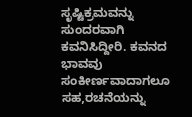ಸೃಷ್ಟಿಕ್ರಮವನ್ನು ಸುಂದರವಾಗಿ ಕವನಿಸಿದ್ದೀರಿ. ಕವನದ ಭಾವವು ಸಂಕೀರ್ಣವಾದಾಗಲೂ ಸಹ,ರಚನೆಯನ್ನು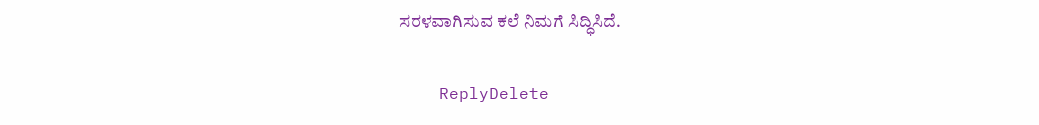ಸರಳವಾಗಿಸುವ ಕಲೆ ನಿಮಗೆ ಸಿದ್ಧಿಸಿದೆ.

    ReplyDelete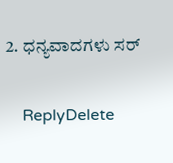2. ಧನ್ಯವಾದಗಳು ಸರ್

    ReplyDelete